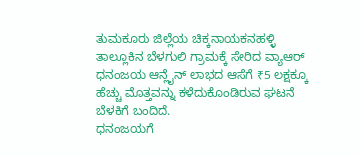ತುಮಕೂರು ಜಿಲ್ಲೆಯ ಚಿಕ್ಕನಾಯಕನಹಳ್ಳಿ ತಾಲ್ಲೂಕಿನ ಬೆಳಗುಲಿ ಗ್ರಾಮಕ್ಕೆ ಸೇರಿದ ವ್ಯಾಆರ್ ಧನಂಜಯ ಆನ್ಲೈನ್ ಲಾಭದ ಆಸೆಗೆ ₹5 ಲಕ್ಷಕ್ಕೂ ಹೆಚ್ಚು ಮೊತ್ತವನ್ನು ಕಳೆದುಕೊಂಡಿರುವ ಘಟನೆ ಬೆಳಕಿಗೆ ಬಂದಿದೆ.
ಧನಂಜಯಗೆ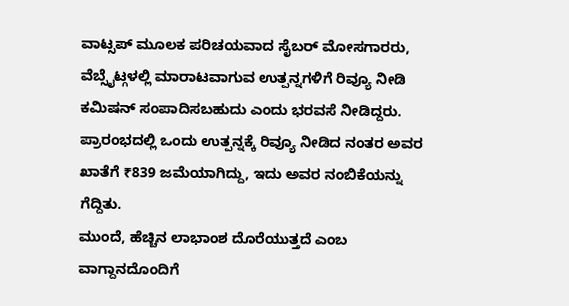ವಾಟ್ಸಪ್ ಮೂಲಕ ಪರಿಚಯವಾದ ಸೈಬರ್ ಮೋಸಗಾರರು, ವೆಬ್ಸೈಟ್ಗಳಲ್ಲಿ ಮಾರಾಟವಾಗುವ ಉತ್ಪನ್ನಗಳಿಗೆ ರಿವ್ಯೂ ನೀಡಿ ಕಮಿಷನ್ ಸಂಪಾದಿಸಬಹುದು ಎಂದು ಭರವಸೆ ನೀಡಿದ್ದರು. ಪ್ರಾರಂಭದಲ್ಲಿ ಒಂದು ಉತ್ಪನ್ನಕ್ಕೆ ರಿವ್ಯೂ ನೀಡಿದ ನಂತರ ಅವರ ಖಾತೆಗೆ ₹839 ಜಮೆಯಾಗಿದ್ದು, ಇದು ಅವರ ನಂಬಿಕೆಯನ್ನು ಗೆದ್ದಿತು.
ಮುಂದೆ, ಹೆಚ್ಚಿನ ಲಾಭಾಂಶ ದೊರೆಯುತ್ತದೆ ಎಂಬ ವಾಗ್ದಾನದೊಂದಿಗೆ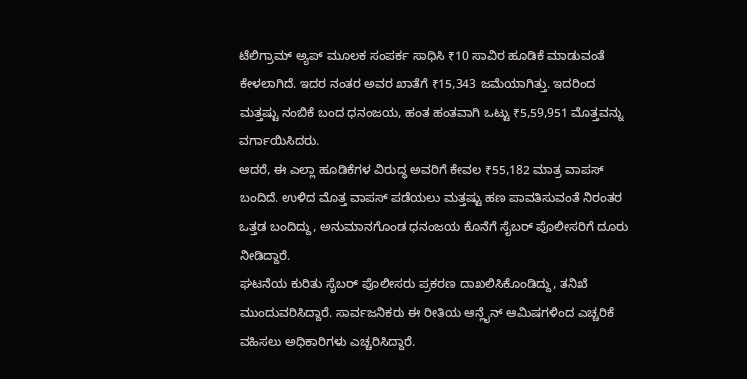ಟೆಲಿಗ್ರಾಮ್ ಅ್ಯಪ್ ಮೂಲಕ ಸಂಪರ್ಕ ಸಾಧಿಸಿ ₹10 ಸಾವಿರ ಹೂಡಿಕೆ ಮಾಡುವಂತೆ ಕೇಳಲಾಗಿದೆ. ಇದರ ನಂತರ ಅವರ ಖಾತೆಗೆ ₹15,343 ಜಮೆಯಾಗಿತ್ತು. ಇದರಿಂದ ಮತ್ತಷ್ಟು ನಂಬಿಕೆ ಬಂದ ಧನಂಜಯ, ಹಂತ ಹಂತವಾಗಿ ಒಟ್ಟು ₹5,59,951 ಮೊತ್ತವನ್ನು ವರ್ಗಾಯಿಸಿದರು.
ಆದರೆ, ಈ ಎಲ್ಲಾ ಹೂಡಿಕೆಗಳ ವಿರುದ್ಧ ಅವರಿಗೆ ಕೇವಲ ₹55,182 ಮಾತ್ರ ವಾಪಸ್ ಬಂದಿದೆ. ಉಳಿದ ಮೊತ್ತ ವಾಪಸ್ ಪಡೆಯಲು ಮತ್ತಷ್ಟು ಹಣ ಪಾವತಿಸುವಂತೆ ನಿರಂತರ ಒತ್ತಡ ಬಂದಿದ್ದು, ಅನುಮಾನಗೊಂಡ ಧನಂಜಯ ಕೊನೆಗೆ ಸೈಬರ್ ಪೊಲೀಸರಿಗೆ ದೂರು ನೀಡಿದ್ದಾರೆ.
ಘಟನೆಯ ಕುರಿತು ಸೈಬರ್ ಪೊಲೀಸರು ಪ್ರಕರಣ ದಾಖಲಿಸಿಕೊಂಡಿದ್ದು, ತನಿಖೆ ಮುಂದುವರಿಸಿದ್ದಾರೆ. ಸಾರ್ವಜನಿಕರು ಈ ರೀತಿಯ ಆನ್ಲೈನ್ ಆಮಿಷಗಳಿಂದ ಎಚ್ಚರಿಕೆ ವಹಿಸಲು ಅಧಿಕಾರಿಗಳು ಎಚ್ಚರಿಸಿದ್ದಾರೆ.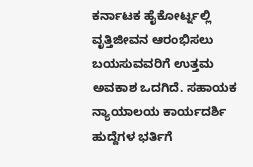ಕರ್ನಾಟಕ ಹೈಕೋರ್ಟ್ನಲ್ಲಿ ವೃತ್ತಿಜೀವನ ಆರಂಭಿಸಲು ಬಯಸುವವರಿಗೆ ಉತ್ತಮ ಅವಕಾಶ ಒದಗಿದೆ. ಸಹಾಯಕ ನ್ಯಾಯಾಲಯ ಕಾರ್ಯದರ್ಶಿ ಹುದ್ದೆಗಳ ಭರ್ತಿಗೆ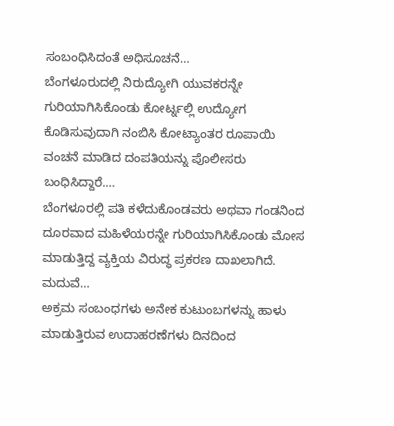ಸಂಬಂಧಿಸಿದಂತೆ ಅಧಿಸೂಚನೆ…
ಬೆಂಗಳೂರುದಲ್ಲಿ ನಿರುದ್ಯೋಗಿ ಯುವಕರನ್ನೇ ಗುರಿಯಾಗಿಸಿಕೊಂಡು ಕೋರ್ಟ್ನಲ್ಲಿ ಉದ್ಯೋಗ ಕೊಡಿಸುವುದಾಗಿ ನಂಬಿಸಿ ಕೋಟ್ಯಾಂತರ ರೂಪಾಯಿ ವಂಚನೆ ಮಾಡಿದ ದಂಪತಿಯನ್ನು ಪೊಲೀಸರು ಬಂಧಿಸಿದ್ದಾರೆ.…
ಬೆಂಗಳೂರಲ್ಲಿ ಪತಿ ಕಳೆದುಕೊಂಡವರು ಅಥವಾ ಗಂಡನಿಂದ ದೂರವಾದ ಮಹಿಳೆಯರನ್ನೇ ಗುರಿಯಾಗಿಸಿಕೊಂಡು ಮೋಸ ಮಾಡುತ್ತಿದ್ದ ವ್ಯಕ್ತಿಯ ವಿರುದ್ಧ ಪ್ರಕರಣ ದಾಖಲಾಗಿದೆ. ಮದುವೆ…
ಅಕ್ರಮ ಸಂಬಂಧಗಳು ಅನೇಕ ಕುಟುಂಬಗಳನ್ನು ಹಾಳು ಮಾಡುತ್ತಿರುವ ಉದಾಹರಣೆಗಳು ದಿನದಿಂದ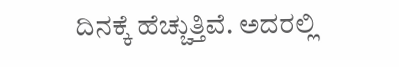ದಿನಕ್ಕೆ ಹೆಚ್ಚುತ್ತಿವೆ. ಅದರಲ್ಲಿ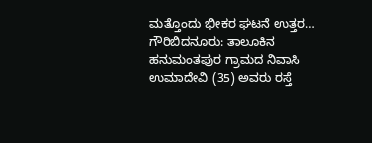ಮತ್ತೊಂದು ಭೀಕರ ಘಟನೆ ಉತ್ತರ…
ಗೌರಿಬಿದನೂರು: ತಾಲೂಕಿನ ಹನುಮಂತಪುರ ಗ್ರಾಮದ ನಿವಾಸಿ ಉಮಾದೇವಿ (35) ಅವರು ರಸ್ತೆ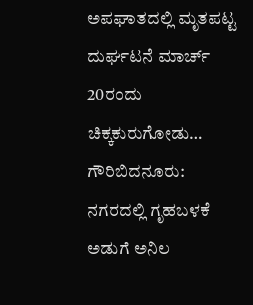ಅಪಘಾತದಲ್ಲಿ ಮೃತಪಟ್ಟ ದುರ್ಘಟನೆ ಮಾರ್ಚ್ 20ರಂದು ಚಿಕ್ಕಕುರುಗೋಡು…
ಗೌರಿಬಿದನೂರು: ನಗರದಲ್ಲಿ ಗೃಹಬಳಕೆ ಅಡುಗೆ ಅನಿಲ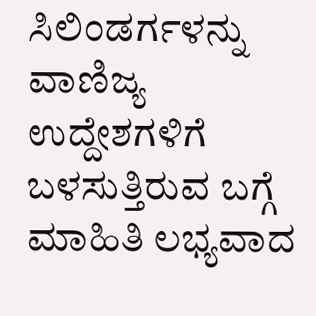ಸಿಲಿಂಡರ್ಗಳನ್ನು ವಾಣಿಜ್ಯ ಉದ್ದೇಶಗಳಿಗೆ ಬಳಸುತ್ತಿರುವ ಬಗ್ಗೆ ಮಾಹಿತಿ ಲಭ್ಯವಾದ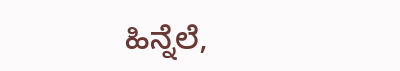ಹಿನ್ನೆಲೆ,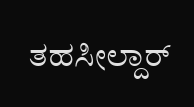ತಹಸೀಲ್ದಾರ್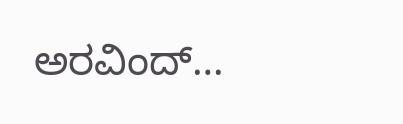ಅರವಿಂದ್…